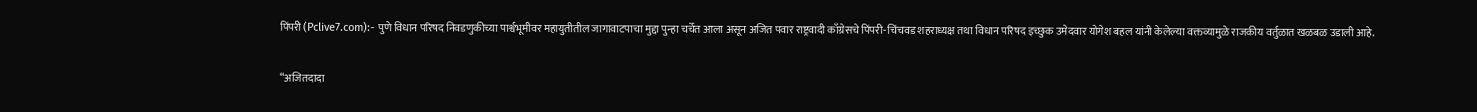पिंपरी (Pclive7.com):- पुणे विधान परिषद निवडणुकीच्या पार्श्वभूमीवर महायुतीतील जागावाटपाचा मुद्दा पुन्हा चर्चेत आला असून अजित पवार राष्ट्रवादी काँग्रेसचे पिंपरी-चिंचवड शहराध्यक्ष तथा विधान परिषद इच्छुक उमेदवार योगेश बहल यांनी केलेल्या वक्तव्यामुळे राजकीय वर्तुळात खळबळ उडाली आहे.

“अजितदादा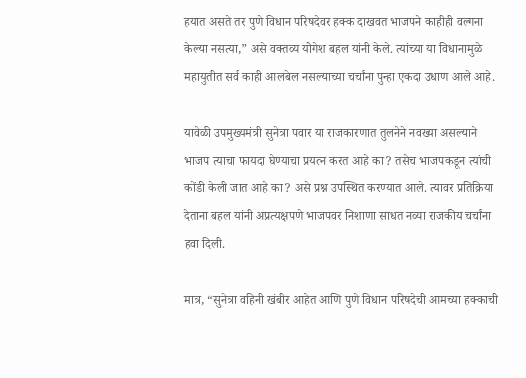हयात असते तर पुणे विधान परिषदेवर हक्क दाखवत भाजपने काहीही वल्गना केल्या नसत्या,” असे वक्तव्य योगेश बहल यांनी केले. त्यांच्या या विधानामुळे महायुतीत सर्व काही आलबेल नसल्याच्या चर्चांना पुन्हा एकदा उधाण आले आहे.

यावेळी उपमुख्यमंत्री सुनेत्रा पवार या राजकारणात तुलनेने नवख्या असल्याने भाजप त्याचा फायदा घेण्याचा प्रयत्न करत आहे का? तसेच भाजपकडून त्यांची कोंडी केली जात आहे का? असे प्रश्न उपस्थित करण्यात आले. त्यावर प्रतिक्रिया देताना बहल यांनी अप्रत्यक्षपणे भाजपवर निशाणा साधत नव्या राजकीय चर्चांना हवा दिली.

मात्र, “सुनेत्रा वहिनी खंबीर आहेत आणि पुणे विधान परिषदेची आमच्या हक्काची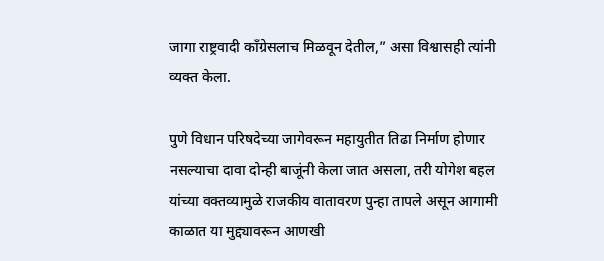जागा राष्ट्रवादी काँग्रेसलाच मिळवून देतील,” असा विश्वासही त्यांनी व्यक्त केला.

पुणे विधान परिषदेच्या जागेवरून महायुतीत तिढा निर्माण होणार नसल्याचा दावा दोन्ही बाजूंनी केला जात असला, तरी योगेश बहल यांच्या वक्तव्यामुळे राजकीय वातावरण पुन्हा तापले असून आगामी काळात या मुद्द्यावरून आणखी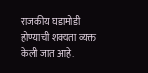राजकीय घडामोडी होण्याची शक्यता व्यक्त केली जात आहे.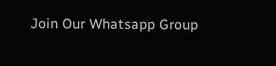Join Our Whatsapp Group